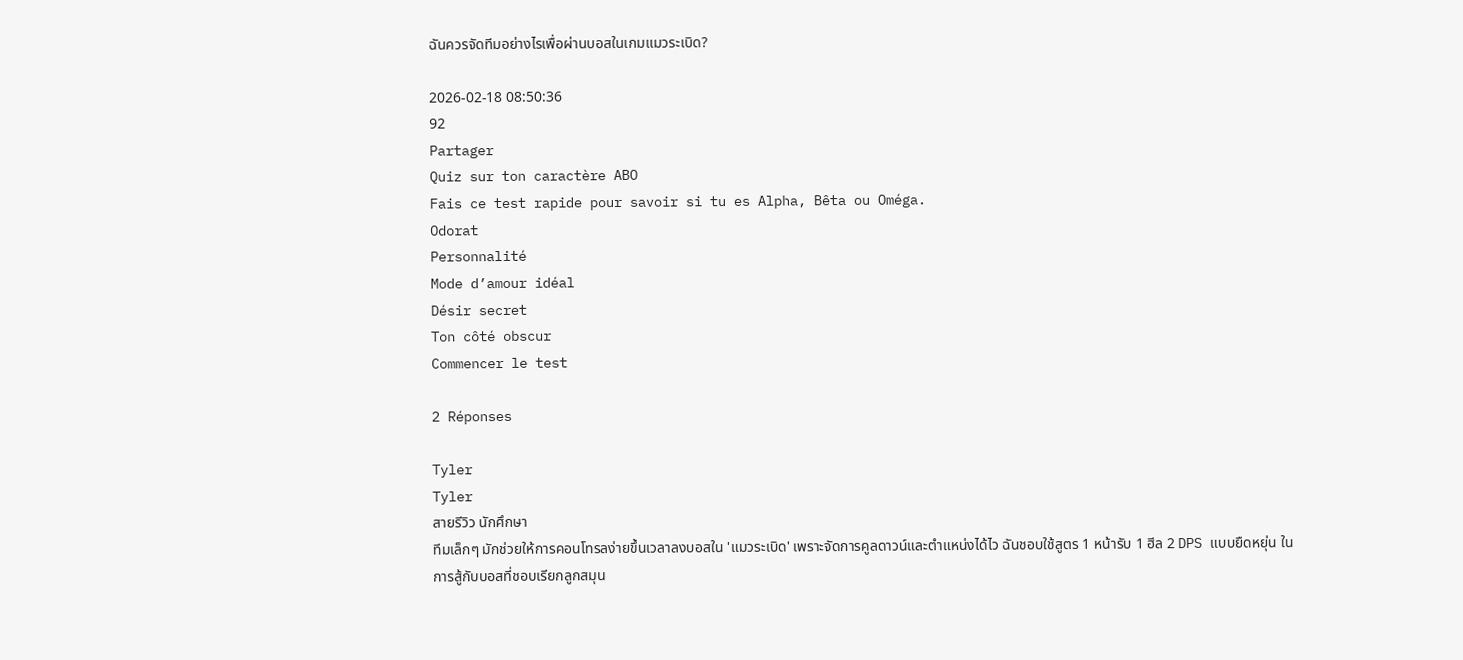ฉันควรจัดทีมอย่างไรเพื่อผ่านบอสในเกมแมวระเบิด?

2026-02-18 08:50:36
92
Partager
Quiz sur ton caractère ABO
Fais ce test rapide pour savoir si tu es Alpha, Bêta ou Oméga.
Odorat
Personnalité
Mode d’amour idéal
Désir secret
Ton côté obscur
Commencer le test

2 Réponses

Tyler
Tyler
สายรีวิว นักศึกษา
ทีมเล็กๆ มักช่วยให้การคอนโทรลง่ายขึ้นเวลาลงบอสใน 'แมวระเบิด' เพราะจัดการคูลดาวน์และตำแหน่งได้ไว ฉันชอบใช้สูตร 1 หน้ารับ 1 ฮีล 2 DPS แบบยืดหยุ่น ในการสู้กับบอสที่ชอบเรียกลูกสมุน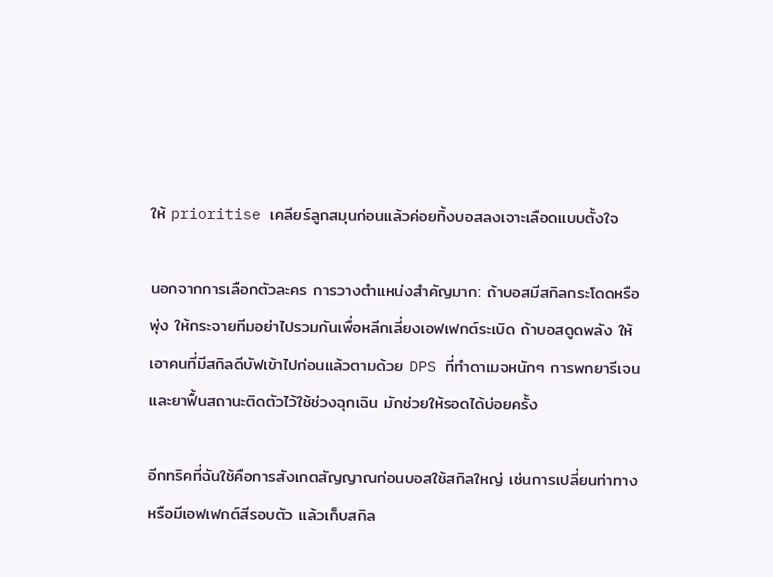ให้ prioritise เคลียร์ลูกสมุนก่อนแล้วค่อยทิ้งบอสลงเจาะเลือดแบบตั้งใจ

นอกจากการเลือกตัวละคร การวางตำแหน่งสำคัญมาก: ถ้าบอสมีสกิลกระโดดหรือพุ่ง ให้กระจายทีมอย่าไปรวมกันเพื่อหลีกเลี่ยงเอฟเฟกต์ระเบิด ถ้าบอสดูดพลัง ให้เอาคนที่มีสกิลดีบัฟเข้าไปก่อนแล้วตามด้วย DPS ที่ทำดาเมจหนักๆ การพกยารีเจนและยาฟื้นสถานะติดตัวไว้ใช้ช่วงฉุกเฉิน มักช่วยให้รอดได้บ่อยครั้ง

อีกทริคที่ฉันใช้คือการสังเกตสัญญาณก่อนบอสใช้สกิลใหญ่ เช่นการเปลี่ยนท่าทางหรือมีเอฟเฟกต์สีรอบตัว แล้วเก็บสกิล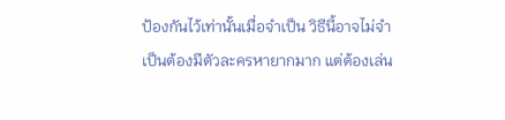ป้องกันไว้เท่านั้นเมื่อจำเป็น วิธีนี้อาจไม่จำเป็นต้องมีตัวละครหายากมาก แต่ต้องเล่น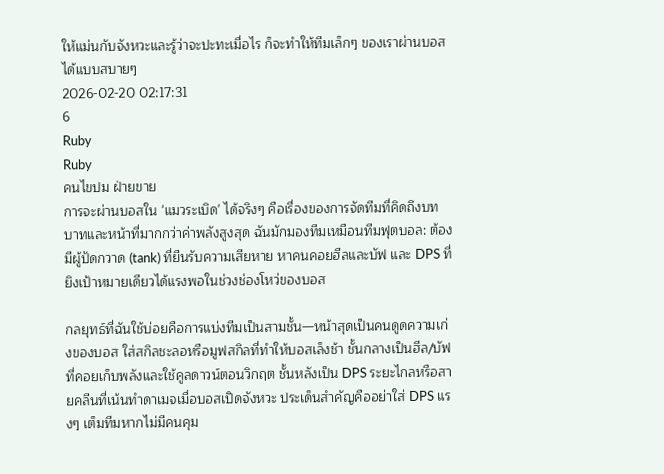ให้แม่นกับจังหวะและรู้ว่าจะปะทะเมื่อไร ก็จะทำให้ทีมเล็กๆ ของเราผ่านบอสได้แบบสบายๆ
2026-02-20 02:17:31
6
Ruby
Ruby
คนไขปม ฝ่ายขาย
การจะผ่านบอสใน 'แมวระเบิด' ได้จริงๆ คือเรื่องของการจัดทีมที่คิดถึงบทบาทและหน้าที่มากกว่าค่าพลังสูงสุด ฉันมักมองทีมเหมือนทีมฟุตบอล: ต้องมีผู้ปัดกวาด (tank) ที่ยืนรับความเสียหาย หาคนคอยฮีลและบัฟ และ DPS ที่ยิงเป้าหมายเดียวได้แรงพอในช่วงช่องโหว่ของบอส

กลยุทธ์ที่ฉันใช้บ่อยคือการแบ่งทีมเป็นสามชั้น—หน้าสุดเป็นคนดูดความเก่งของบอส ใส่สกิลชะลอหรือมูฟสกิลที่ทำให้บอสเล็งช้า ชั้นกลางเป็นฮีล/บัฟที่คอยเก็บพลังและใช้คูลดาวน์ตอนวิกฤต ชั้นหลังเป็น DPS ระยะไกลหรือสายคลีนที่เน้นทำดาเมจเมื่อบอสเปิดจังหวะ ประเด็นสำคัญคืออย่าใส่ DPS แรงๆ เต็มทีมหากไม่มีคนคุม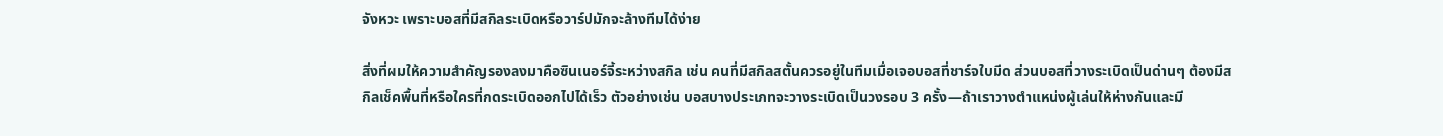จังหวะ เพราะบอสที่มีสกิลระเบิดหรือวาร์ปมักจะล้างทีมได้ง่าย

สิ่งที่ผมให้ความสำคัญรองลงมาคือซินเนอร์จี้ระหว่างสกิล เช่น คนที่มีสกิลสตั้นควรอยู่ในทีมเมื่อเจอบอสที่ชาร์จใบมีด ส่วนบอสที่วางระเบิดเป็นด่านๆ ต้องมีสกิลเช็คพื้นที่หรือใครที่กดระเบิดออกไปได้เร็ว ตัวอย่างเช่น บอสบางประเภทจะวางระเบิดเป็นวงรอบ 3 ครั้ง—ถ้าเราวางตำแหน่งผู้เล่นให้ห่างกันและมี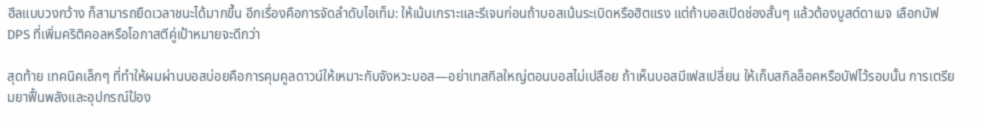ฮีลแบบวงกว้าง ก็สามารถยืดเวลาชนะได้มากขึ้น อีกเรื่องคือการจัดลำดับไอเท็ม: ให้เน้นเกราะและรีเจนก่อนถ้าบอสเน้นระเบิดหรือฮิตแรง แต่ถ้าบอสเปิดช่องสั้นๆ แล้วต้องบูสต์ดาเมจ เลือกบัฟ DPS ที่เพิ่มคริติคอลหรือโอกาสตีคู่เป้าหมายจะดีกว่า

สุดท้าย เทคนิคเล็กๆ ที่ทำให้ผมผ่านบอสบ่อยคือการคุมคูลดาวน์ให้เหมาะกับจังหวะบอส—อย่าเทสกิลใหญ่ตอนบอสไม่เปลือย ถ้าเห็นบอสมีเฟสเปลี่ยน ให้เก็บสกิลล็อคหรือบัฟไว้รอบนั้น การเตรียมยาฟื้นพลังและอุปกรณ์ป้อง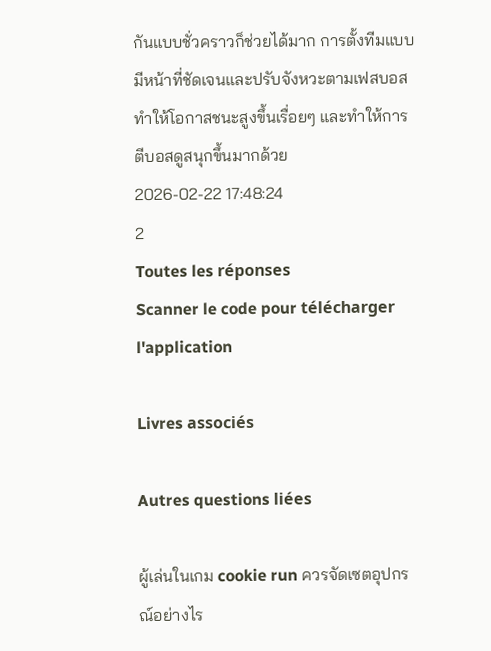กันแบบชั่วคราวก็ช่วยได้มาก การตั้งทีมแบบมีหน้าที่ชัดเจนและปรับจังหวะตามเฟสบอสทำให้โอกาสชนะสูงขึ้นเรื่อยๆ และทำให้การตีบอสดูสนุกขึ้นมากด้วย
2026-02-22 17:48:24
2
Toutes les réponses
Scanner le code pour télécharger l'application

Livres associés

Autres questions liées

ผู้เล่นในเกม cookie run ควรจัดเซตอุปกรณ์อย่างไร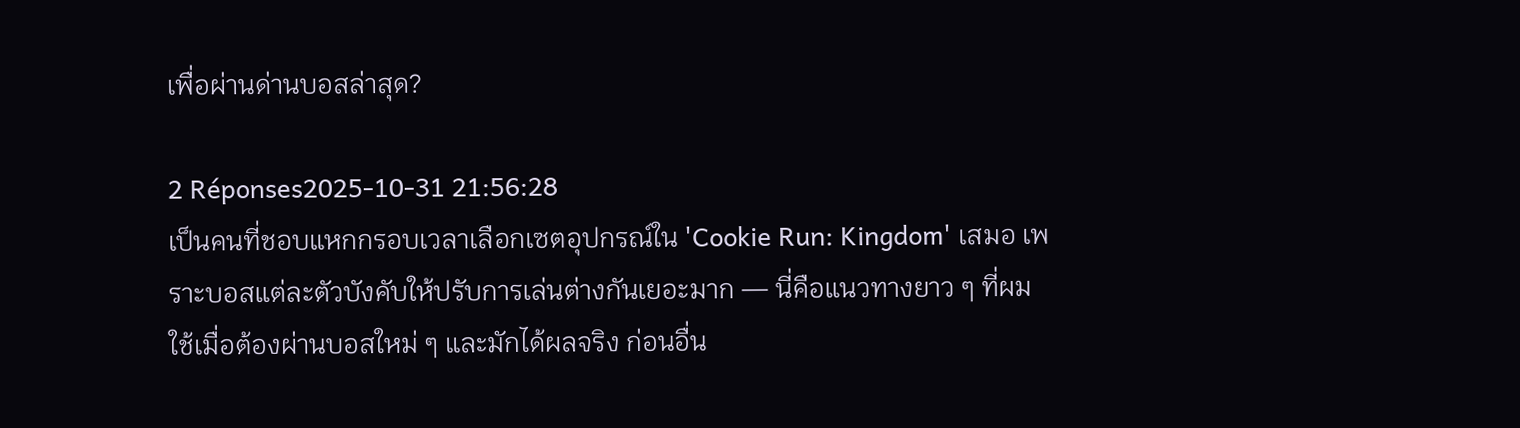เพื่อผ่านด่านบอสล่าสุด?

2 Réponses2025-10-31 21:56:28
เป็นคนที่ชอบแหกกรอบเวลาเลือกเซตอุปกรณ์ใน 'Cookie Run: Kingdom' เสมอ เพราะบอสแต่ละตัวบังคับให้ปรับการเล่นต่างกันเยอะมาก — นี่คือแนวทางยาว ๆ ที่ผมใช้เมื่อต้องผ่านบอสใหม่ ๆ และมักได้ผลจริง ก่อนอื่น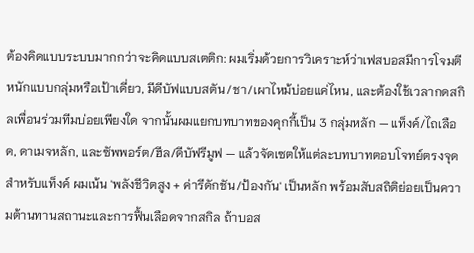ต้องคิดแบบระบบมากกว่าจะคิดแบบสเตติก: ผมเริ่มด้วยการวิเคราะห์ว่าเฟสบอสมีการโจมตีหนักแบบกลุ่มหรือเป้าเดี่ยว, มีดีบัฟแบบสตัน/ชา/เผาไหม้บ่อยแค่ไหน, และต้องใช้เวลากดสกิลเพื่อนร่วมทีมบ่อยเพียงใด จากนั้นผมแยกบทบาทของคุกกี้เป็น 3 กลุ่มหลัก — แท็งค์/ไถเลือด, ดาเมจหลัก, และซัพพอร์ต/ฮีล/ดีบัฟรีมูฟ — แล้วจัดเซตให้แต่ละบทบาทตอบโจทย์ตรงจุด สำหรับแท็งค์ ผมเน้น 'พลังชีวิตสูง + ค่ารีดักชัน/ป้องกัน' เป็นหลัก พร้อมสับสถิติย่อยเป็นความต้านทานสถานะและการฟื้นเลือดจากสกิล ถ้าบอส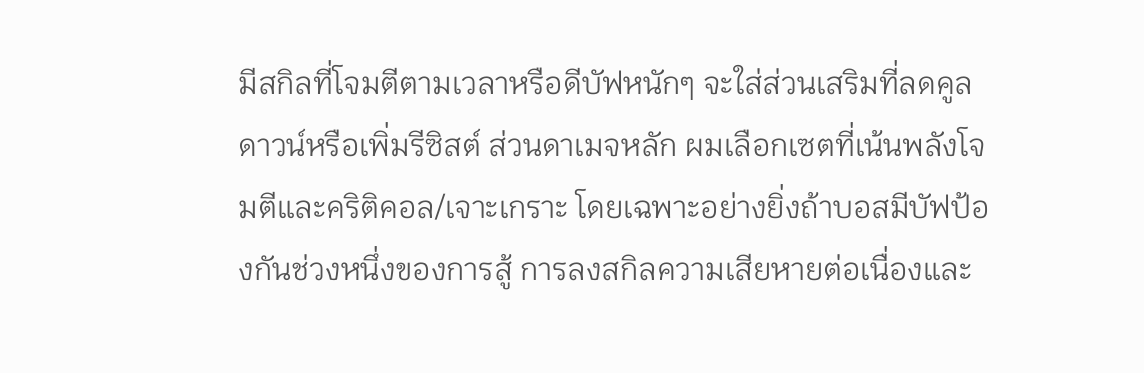มีสกิลที่โจมตีตามเวลาหรือดีบัฟหนักๆ จะใส่ส่วนเสริมที่ลดคูลดาวน์หรือเพิ่มรีซิสต์ ส่วนดาเมจหลัก ผมเลือกเซตที่เน้นพลังโจมตีและคริติคอล/เจาะเกราะ โดยเฉพาะอย่างยิ่งถ้าบอสมีบัฟป้องกันช่วงหนึ่งของการสู้ การลงสกิลความเสียหายต่อเนื่องและ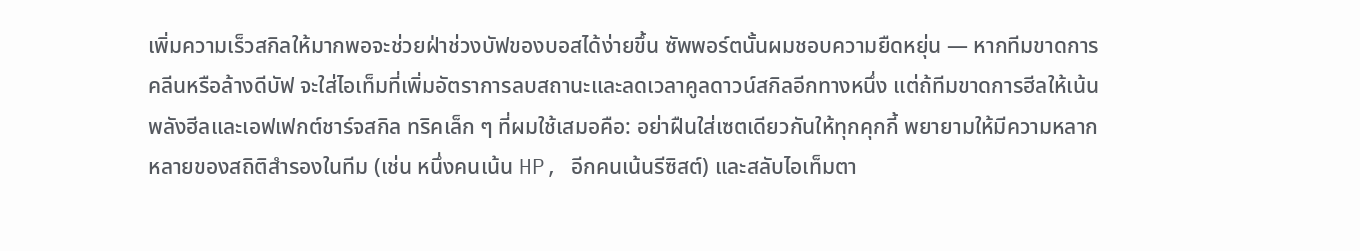เพิ่มความเร็วสกิลให้มากพอจะช่วยฝ่าช่วงบัฟของบอสได้ง่ายขึ้น ซัพพอร์ตนั้นผมชอบความยืดหยุ่น — หากทีมขาดการคลีนหรือล้างดีบัฟ จะใส่ไอเท็มที่เพิ่มอัตราการลบสถานะและลดเวลาคูลดาวน์สกิลอีกทางหนึ่ง แต่ถ้ทีมขาดการฮีลให้เน้นพลังฮีลและเอฟเฟกต์ชาร์จสกิล ทริคเล็ก ๆ ที่ผมใช้เสมอคือ: อย่าฝืนใส่เซตเดียวกันให้ทุกคุกกี้ พยายามให้มีความหลากหลายของสถิติสำรองในทีม (เช่น หนึ่งคนเน้น HP, อีกคนเน้นรีซิสต์) และสลับไอเท็มตา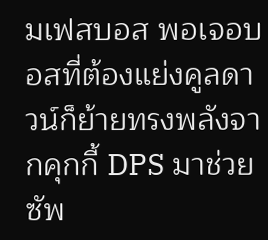มเฟสบอส พอเจอบอสที่ต้องแย่งคูลดาวน์ก็ย้ายทรงพลังจากคุกกี้ DPS มาช่วยซัพ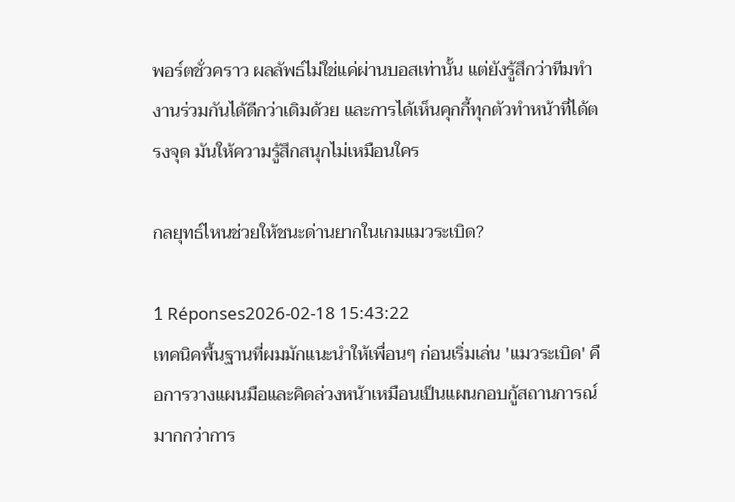พอร์ตชั่วคราว ผลลัพธ์ไม่ใช่แค่ผ่านบอสเท่านั้น แต่ยังรู้สึกว่าทีมทำงานร่วมกันได้ดีกว่าเดิมด้วย และการได้เห็นคุกกี้ทุกตัวทำหน้าที่ได้ตรงจุด มันให้ความรู้สึกสนุกไม่เหมือนใคร

กลยุทธ์ไหนช่วยให้ชนะด่านยากในเกมแมวระเบิด?

1 Réponses2026-02-18 15:43:22
เทคนิคพื้นฐานที่ผมมักแนะนำให้เพื่อนๆ ก่อนเริ่มเล่น 'แมวระเบิด' คือการวางแผนมือและคิดล่วงหน้าเหมือนเป็นแผนกอบกู้สถานการณ์ มากกว่าการ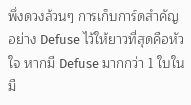พึ่งดวงล้วนๆ การเก็บการ์ดสำคัญอย่าง Defuse ไว้ให้ยาวที่สุดคือหัวใจ หากมี Defuse มากกว่า 1 ใบในมื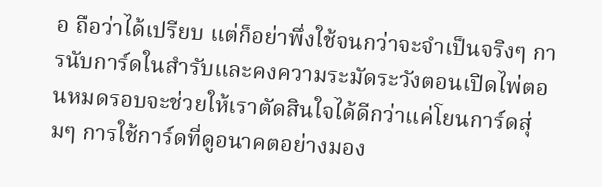อ ถือว่าได้เปรียบ แต่ก็อย่าพึ่งใช้จนกว่าจะจำเป็นจริงๆ การนับการ์ดในสำรับและคงความระมัดระวังตอนเปิดไพ่ตอนหมดรอบจะช่วยให้เราตัดสินใจได้ดีกว่าแค่โยนการ์ดสุ่มๆ การใช้การ์ดที่ดูอนาคตอย่างมอง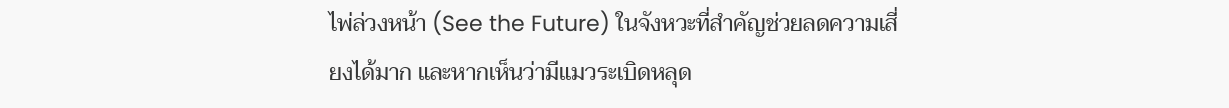ไพ่ล่วงหน้า (See the Future) ในจังหวะที่สำคัญช่วยลดความเสี่ยงได้มาก และหากเห็นว่ามีแมวระเบิดหลุด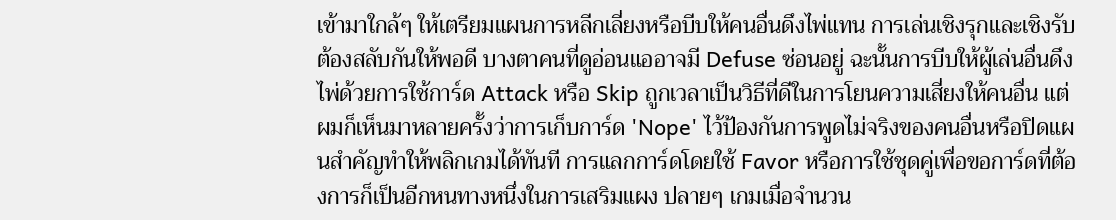เข้ามาใกล้ๆ ให้เตรียมแผนการหลีกเลี่ยงหรือบีบให้คนอื่นดึงไพ่แทน การเล่นเชิงรุกและเชิงรับต้องสลับกันให้พอดี บางตาคนที่ดูอ่อนแออาจมี Defuse ซ่อนอยู่ ฉะนั้นการบีบให้ผู้เล่นอื่นดึงไพ่ด้วยการใช้การ์ด Attack หรือ Skip ถูกเวลาเป็นวิธีที่ดีในการโยนความเสี่ยงให้คนอื่น แต่ผมก็เห็นมาหลายครั้งว่าการเก็บการ์ด 'Nope' ไว้ป้องกันการพูดไม่จริงของคนอื่นหรือปิดแผนสำคัญทำให้พลิกเกมได้ทันที การแลกการ์ดโดยใช้ Favor หรือการใช้ชุดคู่เพื่อขอการ์ดที่ต้องการก็เป็นอีกหนทางหนึ่งในการเสริมแผง ปลายๆ เกมเมื่อจำนวน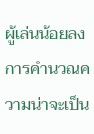ผู้เล่นน้อยลง การคำนวณความน่าจะเป็น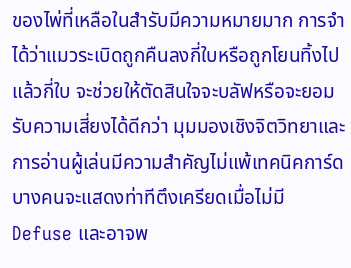ของไพ่ที่เหลือในสำรับมีความหมายมาก การจำได้ว่าแมวระเบิดถูกคืนลงกี่ใบหรือถูกโยนทิ้งไปแล้วกี่ใบ จะช่วยให้ตัดสินใจจะบลัฟหรือจะยอมรับความเสี่ยงได้ดีกว่า มุมมองเชิงจิตวิทยาและการอ่านผู้เล่นมีความสำคัญไม่แพ้เทคนิคการ์ด บางคนจะแสดงท่าทีตึงเครียดเมื่อไม่มี Defuse และอาจพ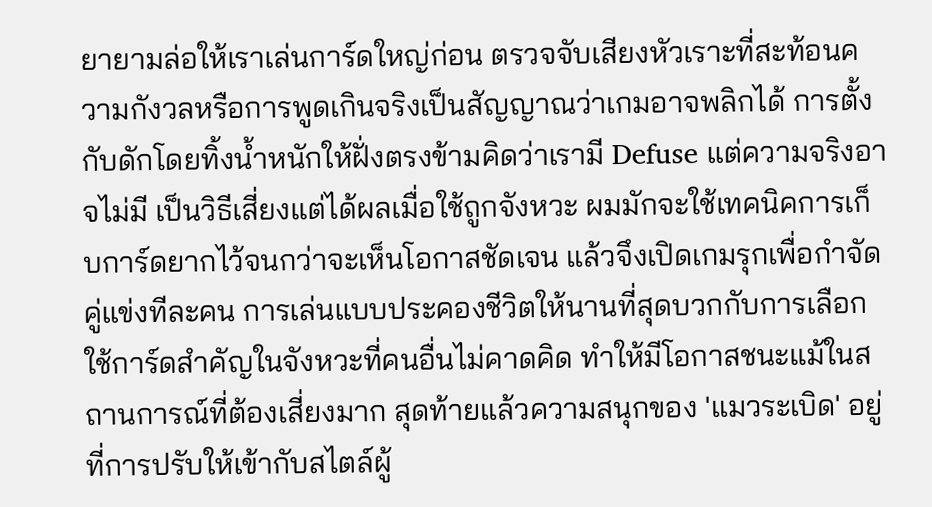ยายามล่อให้เราเล่นการ์ดใหญ่ก่อน ตรวจจับเสียงหัวเราะที่สะท้อนความกังวลหรือการพูดเกินจริงเป็นสัญญาณว่าเกมอาจพลิกได้ การตั้งกับดักโดยทิ้งน้ำหนักให้ฝั่งตรงข้ามคิดว่าเรามี Defuse แต่ความจริงอาจไม่มี เป็นวิธีเสี่ยงแต่ได้ผลเมื่อใช้ถูกจังหวะ ผมมักจะใช้เทคนิคการเก็บการ์ดยากไว้จนกว่าจะเห็นโอกาสชัดเจน แล้วจึงเปิดเกมรุกเพื่อกำจัดคู่แข่งทีละคน การเล่นแบบประคองชีวิตให้นานที่สุดบวกกับการเลือกใช้การ์ดสำคัญในจังหวะที่คนอื่นไม่คาดคิด ทำให้มีโอกาสชนะแม้ในสถานการณ์ที่ต้องเสี่ยงมาก สุดท้ายแล้วความสนุกของ 'แมวระเบิด' อยู่ที่การปรับให้เข้ากับสไตล์ผู้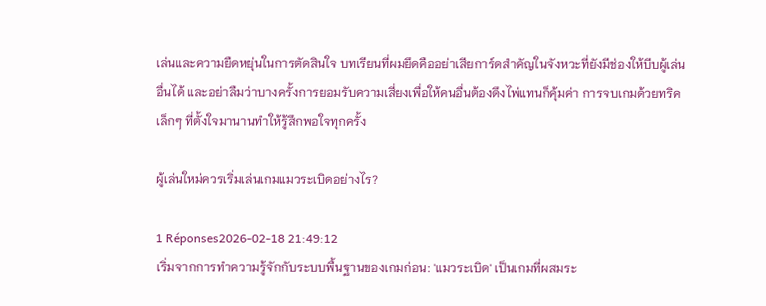เล่นและความยืดหยุ่นในการตัดสินใจ บทเรียนที่ผมยึดคืออย่าเสียการ์ดสำคัญในจังหวะที่ยังมีช่องให้บีบผู้เล่นอื่นได้ และอย่าลืมว่าบางครั้งการยอมรับความเสี่ยงเพื่อให้คนอื่นต้องดึงไพ่แทนก็คุ้มค่า การจบเกมด้วยทริคเล็กๆ ที่ตั้งใจมานานทำให้รู้สึกพอใจทุกครั้ง

ผู้เล่นใหม่ควรเริ่มเล่นเกมแมวระเบิดอย่างไร?

1 Réponses2026-02-18 21:49:12
เริ่มจากการทำความรู้จักกับระบบพื้นฐานของเกมก่อน: 'แมวระเบิด' เป็นเกมที่ผสมระ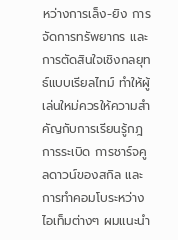หว่างการเล็ง-ยิง การจัดการทรัพยากร และการตัดสินใจเชิงกลยุทธ์แบบเรียลไทม์ ทำให้ผู้เล่นใหม่ควรให้ความสำคัญกับการเรียนรู้กฎการระเบิด การชาร์จคูลดาวน์ของสกิล และการทำคอมโบระหว่างไอเท็มต่างๆ ผมแนะนำ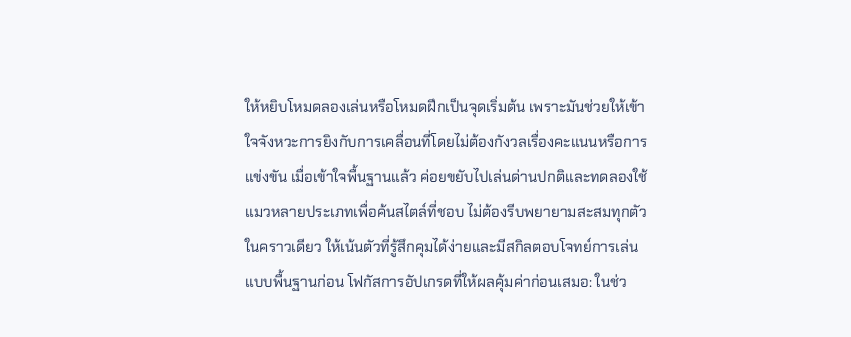ให้หยิบโหมดลองเล่นหรือโหมดฝึกเป็นจุดเริ่มต้น เพราะมันช่วยให้เข้าใจจังหวะการยิงกับการเคลื่อนที่โดยไม่ต้องกังวลเรื่องคะแนนหรือการแข่งขัน เมื่อเข้าใจพื้นฐานแล้ว ค่อยขยับไปเล่นด่านปกติและทดลองใช้แมวหลายประเภทเพื่อค้นสไตล์ที่ชอบ ไม่ต้องรีบพยายามสะสมทุกตัวในคราวเดียว ให้เน้นตัวที่รู้สึกคุมได้ง่ายและมีสกิลตอบโจทย์การเล่นแบบพื้นฐานก่อน โฟกัสการอัปเกรดที่ให้ผลคุ้มค่าก่อนเสมอ: ในช่ว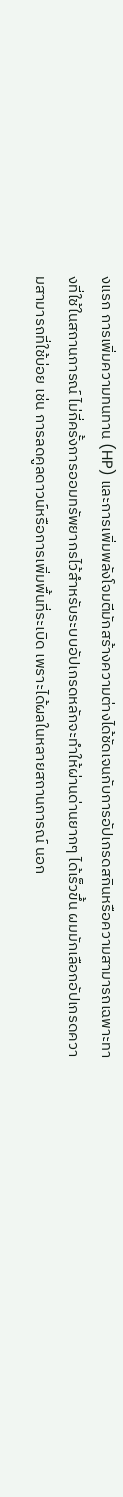งแรก การเพิ่มความทนทาน (HP) และการเพิ่มพลังโจมตีมักสร้างความต่างได้ชัดเจนกับการอัปเกรดสกินหรือความสามารถเฉพาะทางที่ใช้ในสถานการณ์ ไม่กี่ครั้งการออมทรัพยากรไว้สำหรับระบบอัปเกรดหลักจะทำให้ผ่านด่านยากๆ ได้เร็วขึ้น ผมมักเลือกอัปเกรดความสามารถที่ใช้บ่อย เช่น การลดคูลดาวน์หรือการเพิ่มพื้นที่ระเบิด เพราะได้ผลในหลายสถานการณ์ นอก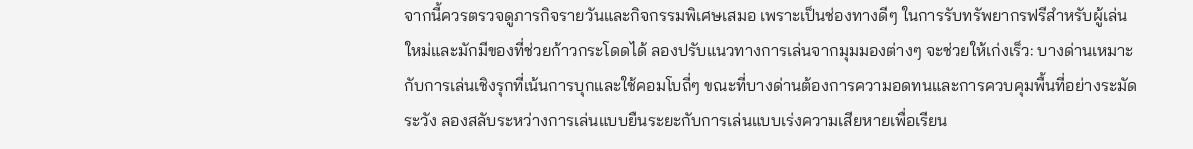จากนี้ควรตรวจดูภารกิจรายวันและกิจกรรมพิเศษเสมอ เพราะเป็นช่องทางดีๆ ในการรับทรัพยากรฟรีสำหรับผู้เล่นใหม่และมักมีของที่ช่วยก้าวกระโดดได้ ลองปรับแนวทางการเล่นจากมุมมองต่างๆ จะช่วยให้เก่งเร็ว: บางด่านเหมาะกับการเล่นเชิงรุกที่เน้นการบุกและใช้คอมโบถี่ๆ ขณะที่บางด่านต้องการความอดทนและการควบคุมพื้นที่อย่างระมัดระวัง ลองสลับระหว่างการเล่นแบบยืนระยะกับการเล่นแบบเร่งความเสียหายเพื่อเรียน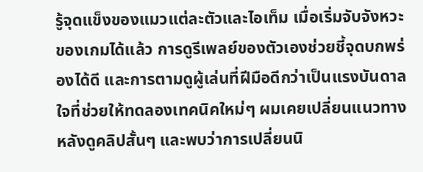รู้จุดแข็งของแมวแต่ละตัวและไอเท็ม เมื่อเริ่มจับจังหวะของเกมได้แล้ว การดูรีเพลย์ของตัวเองช่วยชี้จุดบกพร่องได้ดี และการตามดูผู้เล่นที่ฝีมือดีกว่าเป็นแรงบันดาลใจที่ช่วยให้ทดลองเทคนิคใหม่ๆ ผมเคยเปลี่ยนแนวทางหลังดูคลิปสั้นๆ และพบว่าการเปลี่ยนนิ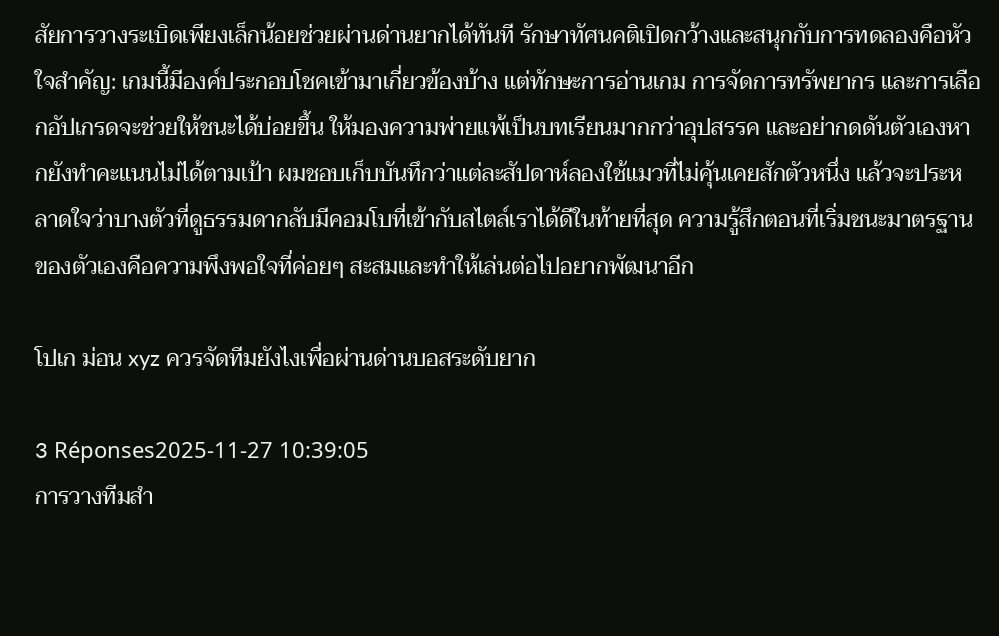สัยการวางระเบิดเพียงเล็กน้อยช่วยผ่านด่านยากได้ทันที รักษาทัศนคติเปิดกว้างและสนุกกับการทดลองคือหัวใจสำคัญ: เกมนี้มีองค์ประกอบโชคเข้ามาเกี่ยวข้องบ้าง แต่ทักษะการอ่านเกม การจัดการทรัพยากร และการเลือกอัปเกรดจะช่วยให้ชนะได้บ่อยขึ้น ให้มองความพ่ายแพ้เป็นบทเรียนมากกว่าอุปสรรค และอย่ากดดันตัวเองหากยังทำคะแนนไม่ได้ตามเป้า ผมชอบเก็บบันทึกว่าแต่ละสัปดาห์ลองใช้แมวที่ไม่คุ้นเคยสักตัวหนึ่ง แล้วจะประหลาดใจว่าบางตัวที่ดูธรรมดากลับมีคอมโบที่เข้ากับสไตล์เราได้ดีในท้ายที่สุด ความรู้สึกตอนที่เริ่มชนะมาตรฐานของตัวเองคือความพึงพอใจที่ค่อยๆ สะสมและทำให้เล่นต่อไปอยากพัฒนาอีก

โปเก ม่อน xyz ควรจัดทีมยังไงเพื่อผ่านด่านบอสระดับยาก

3 Réponses2025-11-27 10:39:05
การวางทีมสำ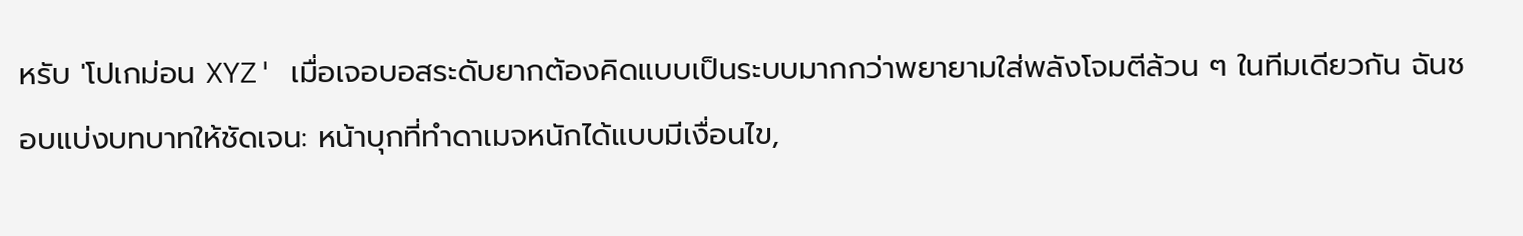หรับ 'โปเกม่อน XYZ' เมื่อเจอบอสระดับยากต้องคิดแบบเป็นระบบมากกว่าพยายามใส่พลังโจมตีล้วน ๆ ในทีมเดียวกัน ฉันชอบแบ่งบทบาทให้ชัดเจน: หน้าบุกที่ทำดาเมจหนักได้แบบมีเงื่อนไข,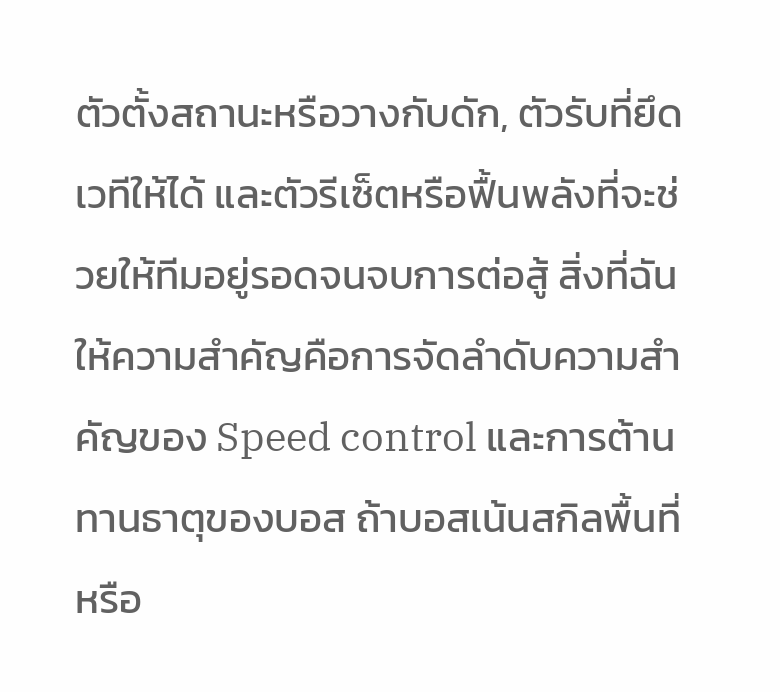ตัวตั้งสถานะหรือวางกับดัก, ตัวรับที่ยึดเวทีให้ได้ และตัวรีเซ็ตหรือฟื้นพลังที่จะช่วยให้ทีมอยู่รอดจนจบการต่อสู้ สิ่งที่ฉันให้ความสำคัญคือการจัดลำดับความสำคัญของ Speed control และการต้านทานธาตุของบอส ถ้าบอสเน้นสกิลพื้นที่หรือ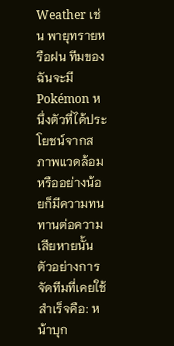Weather เช่น พายุทรายหรือฝน ทีมของฉันจะมี Pokémon หนึ่งตัวที่ได้ประโยชน์จากสภาพแวดล้อมหรืออย่างน้อยก็มีความทนทานต่อความเสียหายนั้น ตัวอย่างการจัดทีมที่เคยใช้สำเร็จคือ: หน้าบุก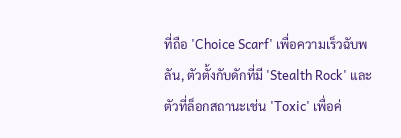ที่ถือ 'Choice Scarf' เพื่อความเร็วฉับพลัน, ตัวตั้งกับดักที่มี 'Stealth Rock' และตัวที่ล็อกสถานะเช่น 'Toxic' เพื่อค่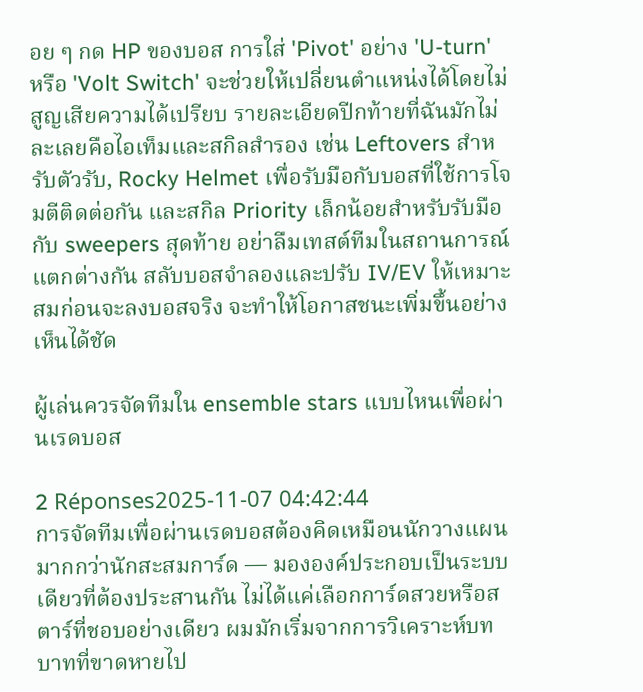อย ๆ กด HP ของบอส การใส่ 'Pivot' อย่าง 'U-turn' หรือ 'Volt Switch' จะช่วยให้เปลี่ยนตำแหน่งได้โดยไม่สูญเสียความได้เปรียบ รายละเอียดปีกท้ายที่ฉันมักไม่ละเลยคือไอเท็มและสกิลสำรอง เช่น Leftovers สำหรับตัวรับ, Rocky Helmet เพื่อรับมือกับบอสที่ใช้การโจมตีติดต่อกัน และสกิล Priority เล็กน้อยสำหรับรับมือกับ sweepers สุดท้าย อย่าลืมเทสต์ทีมในสถานการณ์แตกต่างกัน สลับบอสจำลองและปรับ IV/EV ให้เหมาะสมก่อนจะลงบอสจริง จะทำให้โอกาสชนะเพิ่มขึ้นอย่างเห็นได้ชัด

ผู้เล่นควรจัดทีมใน ensemble stars แบบไหนเพื่อผ่านเรดบอส

2 Réponses2025-11-07 04:42:44
การจัดทีมเพื่อผ่านเรดบอสต้องคิดเหมือนนักวางแผนมากกว่านักสะสมการ์ด — มององค์ประกอบเป็นระบบเดียวที่ต้องประสานกัน ไม่ได้แค่เลือกการ์ดสวยหรือสตาร์ที่ชอบอย่างเดียว ผมมักเริ่มจากการวิเคราะห์บทบาทที่ขาดหายไป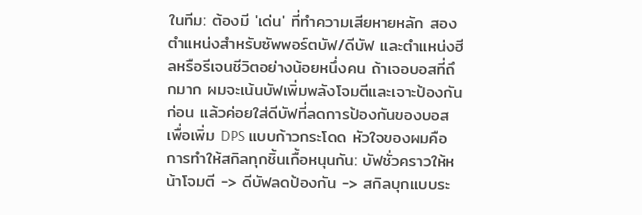ในทีม: ต้องมี 'เด่น' ที่ทำความเสียหายหลัก สองตำแหน่งสำหรับซัพพอร์ตบัฟ/ดีบัฟ และตำแหน่งฮีลหรือรีเจนชีวิตอย่างน้อยหนึ่งคน ถ้าเจอบอสที่ถึกมาก ผมจะเน้นบัฟเพิ่มพลังโจมตีและเจาะป้องกันก่อน แล้วค่อยใส่ดีบัฟที่ลดการป้องกันของบอสเพื่อเพิ่ม DPS แบบก้าวกระโดด หัวใจของผมคือการทำให้สกิลทุกชิ้นเกื้อหนุนกัน: บัฟชั่วคราวให้หน้าโจมตี -> ดีบัฟลดป้องกัน -> สกิลบุกแบบระ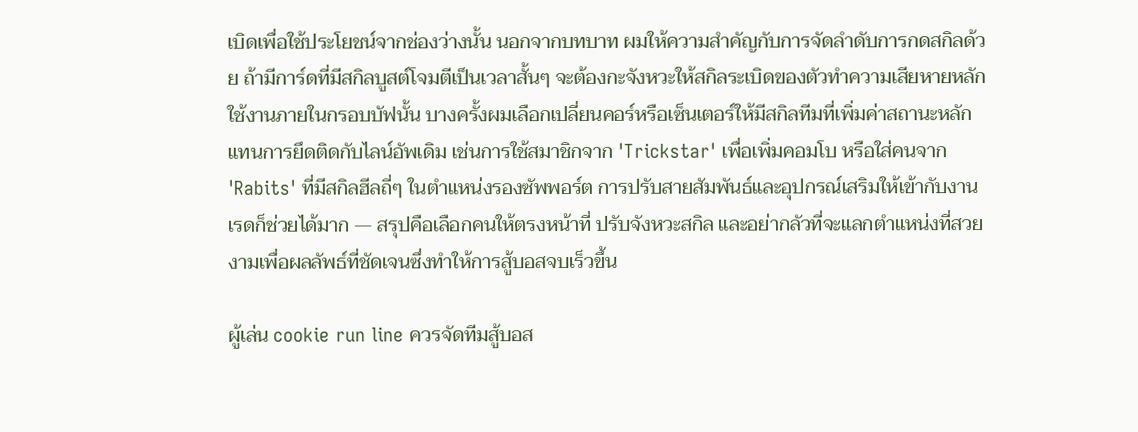เบิดเพื่อใช้ประโยชน์จากช่องว่างนั้น นอกจากบทบาท ผมให้ความสำคัญกับการจัดลำดับการกดสกิลด้วย ถ้ามีการ์ดที่มีสกิลบูสต์โจมตีเป็นเวลาสั้นๆ จะต้องกะจังหวะให้สกิลระเบิดของตัวทำความเสียหายหลักใช้งานภายในกรอบบัฟนั้น บางครั้งผมเลือกเปลี่ยนคอร์หรือเซ็นเตอร์ให้มีสกิลทีมที่เพิ่มค่าสถานะหลักแทนการยึดติดกับไลน์อัพเดิม เช่นการใช้สมาชิกจาก 'Trickstar' เพื่อเพิ่มคอมโบ หรือใส่คนจาก 'Rabits' ที่มีสกิลฮีลถี่ๆ ในตำแหน่งรองซัพพอร์ต การปรับสายสัมพันธ์และอุปกรณ์เสริมให้เข้ากับงานเรดก็ช่วยได้มาก — สรุปคือเลือกคนให้ตรงหน้าที่ ปรับจังหวะสกิล และอย่ากลัวที่จะแลกตำแหน่งที่สวยงามเพื่อผลลัพธ์ที่ชัดเจนซึ่งทำให้การสู้บอสจบเร็วขึ้น

ผู้เล่น cookie run line ควรจัดทีมสู้บอส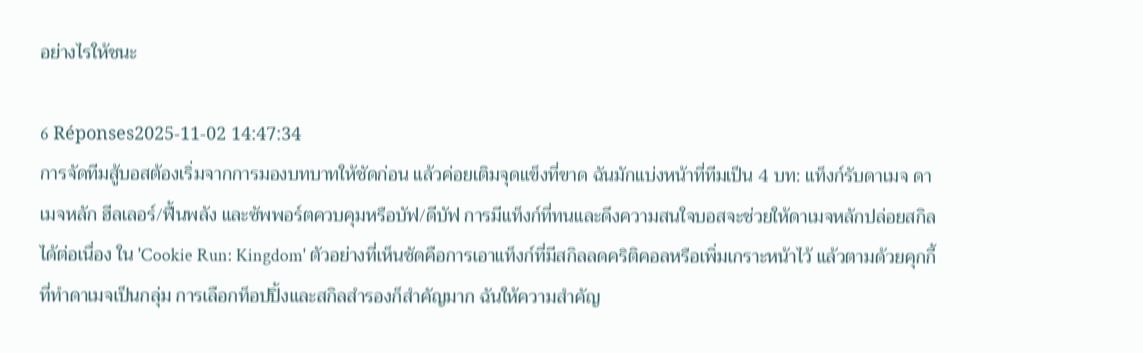อย่างไรให้ชนะ

6 Réponses2025-11-02 14:47:34
การจัดทีมสู้บอสต้องเริ่มจากการมองบทบาทให้ชัดก่อน แล้วค่อยเติมจุดแข็งที่ขาด ฉันมักแบ่งหน้าที่ทีมเป็น 4 บท: แท็งก์รับดาเมจ ดาเมจหลัก ฮีลเลอร์/ฟื้นพลัง และซัพพอร์ตควบคุมหรือบัฟ/ดีบัฟ การมีแท็งก์ที่ทนและดึงความสนใจบอสจะช่วยให้ดาเมจหลักปล่อยสกิลได้ต่อเนื่อง ใน 'Cookie Run: Kingdom' ตัวอย่างที่เห็นชัดคือการเอาแท็งก์ที่มีสกิลลดคริติคอลหรือเพิ่มเกราะหน้าไว้ แล้วตามด้วยคุกกี้ที่ทำดาเมจเป็นกลุ่ม การเลือกท็อปปิ้งและสกิลสำรองก็สำคัญมาก ฉันให้ความสำคัญ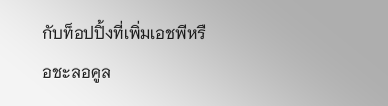กับท็อปปิ้งที่เพิ่มเอชพีหรือชะลอคูล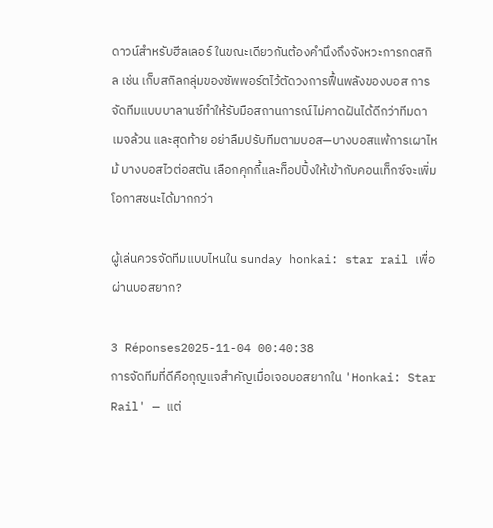ดาวน์สำหรับฮีลเลอร์ ในขณะเดียวกันต้องคำนึงถึงจังหวะการกดสกิล เช่น เก็บสกิลกลุ่มของซัพพอร์ตไว้ตัดวงการฟื้นพลังของบอส การจัดทีมแบบบาลานซ์ทำให้รับมือสถานการณ์ไม่คาดฝันได้ดีกว่าทีมดาเมจล้วน และสุดท้าย อย่าลืมปรับทีมตามบอส—บางบอสแพ้การเผาไหม้ บางบอสไวต่อสตัน เลือกคุกกี้และท็อปปิ้งให้เข้ากับคอนเท็กซ์จะเพิ่มโอกาสชนะได้มากกว่า

ผู้เล่นควรจัดทีมแบบไหนใน sunday honkai: star rail เพื่อผ่านบอสยาก?

3 Réponses2025-11-04 00:40:38
การจัดทีมที่ดีคือกุญแจสำคัญเมื่อเจอบอสยากใน 'Honkai: Star Rail' — แต่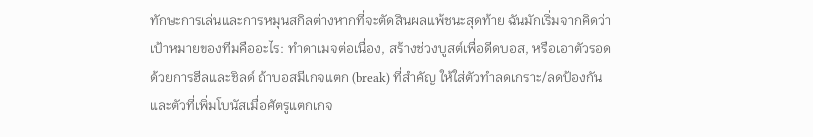ทักษะการเล่นและการหมุนสกิลต่างหากที่จะตัดสินผลแพ้ชนะสุดท้าย ฉันมักเริ่มจากคิดว่าเป้าหมายของทีมคืออะไร: ทำดาเมจต่อเนื่อง, สร้างช่วงบูสต์เพื่อดีดบอส, หรือเอาตัวรอดด้วยการฮีลและชิลด์ ถ้าบอสมีเกจแตก (break) ที่สำคัญ ให้ใส่ตัวทำลดเกราะ/ลดป้องกันและตัวที่เพิ่มโบนัสเมื่อศัตรูแตกเกจ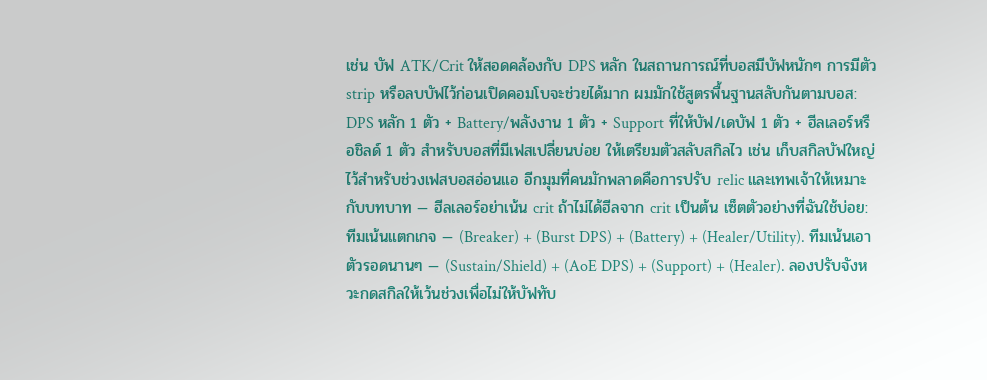เช่น บัฟ ATK/Crit ให้สอดคล้องกับ DPS หลัก ในสถานการณ์ที่บอสมีบัฟหนักๆ การมีตัว strip หรือลบบัฟไว้ก่อนเปิดคอมโบจะช่วยได้มาก ผมมักใช้สูตรพื้นฐานสลับกันตามบอส: DPS หลัก 1 ตัว + Battery/พลังงาน 1 ตัว + Support ที่ให้บัฟ/เดบัฟ 1 ตัว + ฮีลเลอร์หรือชิลด์ 1 ตัว สำหรับบอสที่มีเฟสเปลี่ยนบ่อย ให้เตรียมตัวสลับสกิลไว เช่น เก็บสกิลบัฟใหญ่ไว้สำหรับช่วงเฟสบอสอ่อนแอ อีกมุมที่คนมักพลาดคือการปรับ relic และเทพเจ้าให้เหมาะกับบทบาท — ฮีลเลอร์อย่าเน้น crit ถ้าไม่ได้ฮีลจาก crit เป็นต้น เซ็ตตัวอย่างที่ฉันใช้บ่อย: ทีมเน้นแตกเกจ — (Breaker) + (Burst DPS) + (Battery) + (Healer/Utility). ทีมเน้นเอาตัวรอดนานๆ — (Sustain/Shield) + (AoE DPS) + (Support) + (Healer). ลองปรับจังหวะกดสกิลให้เว้นช่วงเพื่อไม่ให้บัฟทับ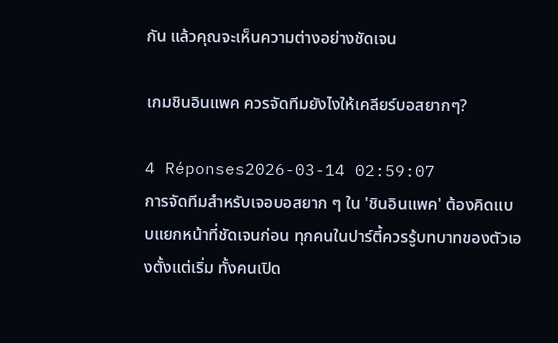กัน แล้วคุณจะเห็นความต่างอย่างชัดเจน

เกมชินอินแพค ควรจัดทีมยังไงให้เคลียร์บอสยากๆ?

4 Réponses2026-03-14 02:59:07
การจัดทีมสำหรับเจอบอสยาก ๆ ใน 'ชินอินแพค' ต้องคิดแบบแยกหน้าที่ชัดเจนก่อน ทุกคนในปาร์ตี้ควรรู้บทบาทของตัวเองตั้งแต่เริ่ม ทั้งคนเปิด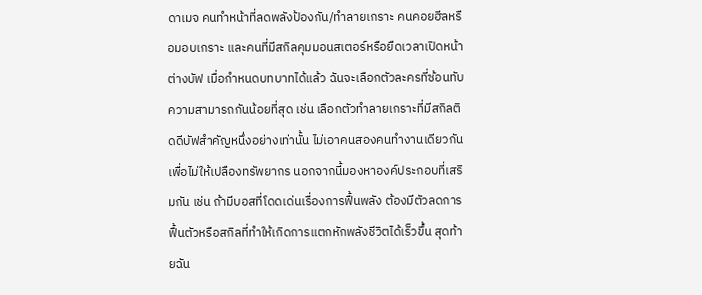ดาเมจ คนทำหน้าที่ลดพลังป้องกัน/ทำลายเกราะ คนคอยฮีลหรือมอบเกราะ และคนที่มีสกิลคุมมอนสเตอร์หรือยืดเวลาเปิดหน้าต่างบัฟ เมื่อกำหนดบทบาทได้แล้ว ฉันจะเลือกตัวละครที่ซ้อนทับความสามารถกันน้อยที่สุด เช่น เลือกตัวทำลายเกราะที่มีสกิลติดดีบัฟสำคัญหนึ่งอย่างเท่านั้น ไม่เอาคนสองคนทำงานเดียวกันเพื่อไม่ให้เปลืองทรัพยากร นอกจากนี้มองหาองค์ประกอบที่เสริมกัน เช่น ถ้ามีบอสที่โดดเด่นเรื่องการฟื้นพลัง ต้องมีตัวลดการฟื้นตัวหรือสกิลที่ทำให้เกิดการแตกหักพลังชีวิตได้เร็วขึ้น สุดท้ายฉัน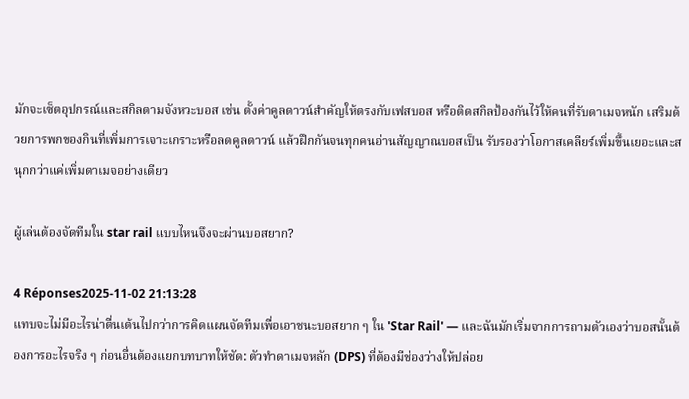มักจะเซ็ตอุปกรณ์และสกิลตามจังหวะบอส เช่น ตั้งค่าคูลดาวน์สำคัญให้ตรงกับเฟสบอส หรือติดสกิลป้องกันไว้ให้คนที่รับดาเมจหนัก เสริมด้วยการพกของกินที่เพิ่มการเจาะเกราะหรือลดคูลดาวน์ แล้วฝึกกันจนทุกคนอ่านสัญญาณบอสเป็น รับรองว่าโอกาสเคลียร์เพิ่มขึ้นเยอะและสนุกกว่าแค่เพิ่มดาเมจอย่างเดียว

ผู้เล่นต้องจัดทีมใน star rail แบบไหนจึงจะผ่านบอสยาก?

4 Réponses2025-11-02 21:13:28
แทบจะไม่มีอะไรน่าตื่นเต้นไปกว่าการคิดแผนจัดทีมเพื่อเอาชนะบอสยาก ๆ ใน 'Star Rail' — และฉันมักเริ่มจากการถามตัวเองว่าบอสนั้นต้องการอะไรจริง ๆ ก่อนอื่นต้องแยกบทบาทให้ชัด: ตัวทำดาเมจหลัก (DPS) ที่ต้องมีช่องว่างให้ปล่อย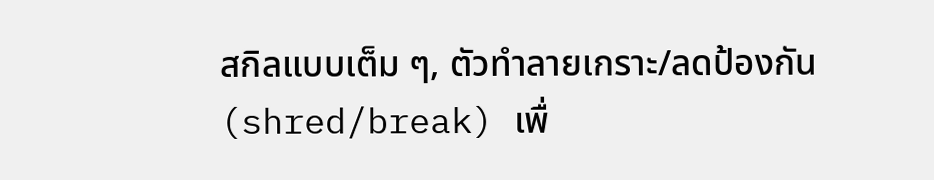สกิลแบบเต็ม ๆ, ตัวทำลายเกราะ/ลดป้องกัน (shred/break) เพื่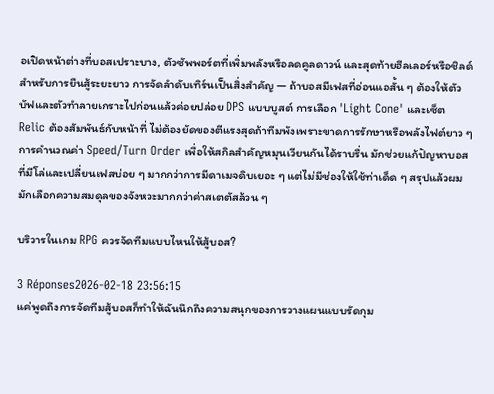อเปิดหน้าต่างที่บอสเปราะบาง, ตัวซัพพอร์ตที่เพิ่มพลังหรือลดคูลดาวน์ และสุดท้ายฮีลเลอร์หรือชิลด์สำหรับการยืนสู้ระยะยาว การจัดลำดับเทิร์นเป็นสิ่งสำคัญ — ถ้าบอสมีเฟสที่อ่อนแอสั้น ๆ ต้องให้ตัวบัฟและตัวทำลายเกราะไปก่อนแล้วค่อยปล่อย DPS แบบบูสต์ การเลือก 'Light Cone' และเซ็ต Relic ต้องสัมพันธ์กับหน้าที่ ไม่ต้องยัดของตีแรงสุดถ้าทีมพังเพราะขาดการรักษาหรือพลังไฟต์ยาว ๆ การคำนวณค่า Speed/Turn Order เพื่อให้สกิลสำคัญหมุนเวียนกันได้ราบรื่น มักช่วยแก้ปัญหาบอสที่มีโล่และเปลี่ยนเฟสบ่อย ๆ มากกว่าการมีดาเมจดิบเยอะ ๆ แต่ไม่มีช่องให้ใช้ท่าเด็ด ๆ สรุปแล้วผมมักเลือกความสมดุลของจังหวะมากกว่าค่าสเตตัสล้วน ๆ

บริวารในเกม RPG ควรจัดทีมแบบไหนให้สู้บอส?

3 Réponses2026-02-18 23:56:15
แค่พูดถึงการจัดทีมสู้บอสก็ทำให้ฉันนึกถึงความสนุกของการวางแผนแบบรัดกุม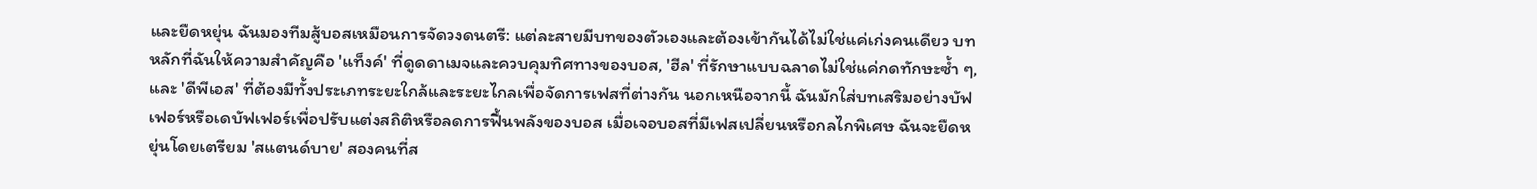และยืดหยุ่น ฉันมองทีมสู้บอสเหมือนการจัดวงดนตรี: แต่ละสายมีบทของตัวเองและต้องเข้ากันได้ไม่ใช่แค่เก่งคนเดียว บทหลักที่ฉันให้ความสำคัญคือ 'แท็งค์' ที่ดูดดาเมจและควบคุมทิศทางของบอส, 'ฮีล' ที่รักษาแบบฉลาดไม่ใช่แค่กดทักษะซํ้า ๆ, และ 'ดีพีเอส' ที่ต้องมีทั้งประเภทระยะใกล้และระยะไกลเพื่อจัดการเฟสที่ต่างกัน นอกเหนือจากนี้ ฉันมักใส่บทเสริมอย่างบัฟเฟอร์หรือเดบัฟเฟอร์เพื่อปรับแต่งสถิติหรือลดการฟื้นพลังของบอส เมื่อเจอบอสที่มีเฟสเปลี่ยนหรือกลไกพิเศษ ฉันจะยืดหยุ่นโดยเตรียม 'สแตนด์บาย' สองคนที่ส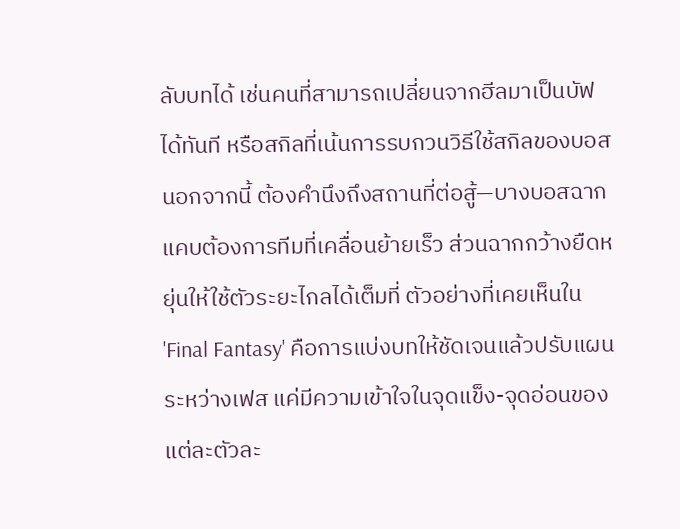ลับบทได้ เช่นคนที่สามารถเปลี่ยนจากฮีลมาเป็นบัฟได้ทันที หรือสกิลที่เน้นการรบกวนวิธีใช้สกิลของบอส นอกจากนี้ ต้องคำนึงถึงสถานที่ต่อสู้—บางบอสฉากแคบต้องการทีมที่เคลื่อนย้ายเร็ว ส่วนฉากกว้างยืดหยุ่นให้ใช้ตัวระยะไกลได้เต็มที่ ตัวอย่างที่เคยเห็นใน 'Final Fantasy' คือการแบ่งบทให้ชัดเจนแล้วปรับแผนระหว่างเฟส แค่มีความเข้าใจในจุดแข็ง-จุดอ่อนของแต่ละตัวละ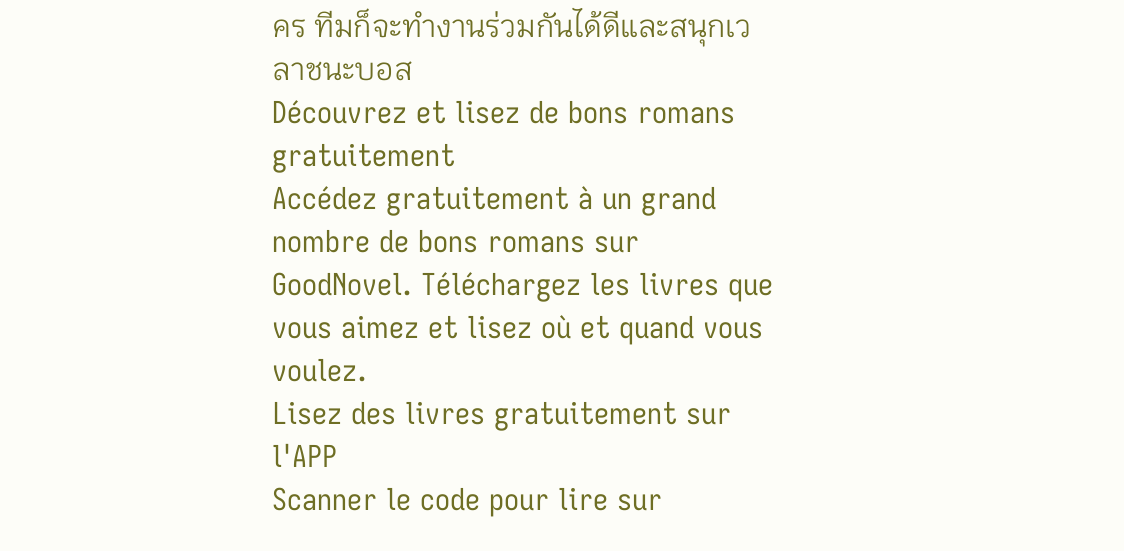คร ทีมก็จะทำงานร่วมกันได้ดีและสนุกเวลาชนะบอส
Découvrez et lisez de bons romans gratuitement
Accédez gratuitement à un grand nombre de bons romans sur GoodNovel. Téléchargez les livres que vous aimez et lisez où et quand vous voulez.
Lisez des livres gratuitement sur l'APP
Scanner le code pour lire sur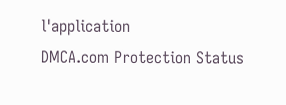l'application
DMCA.com Protection Status